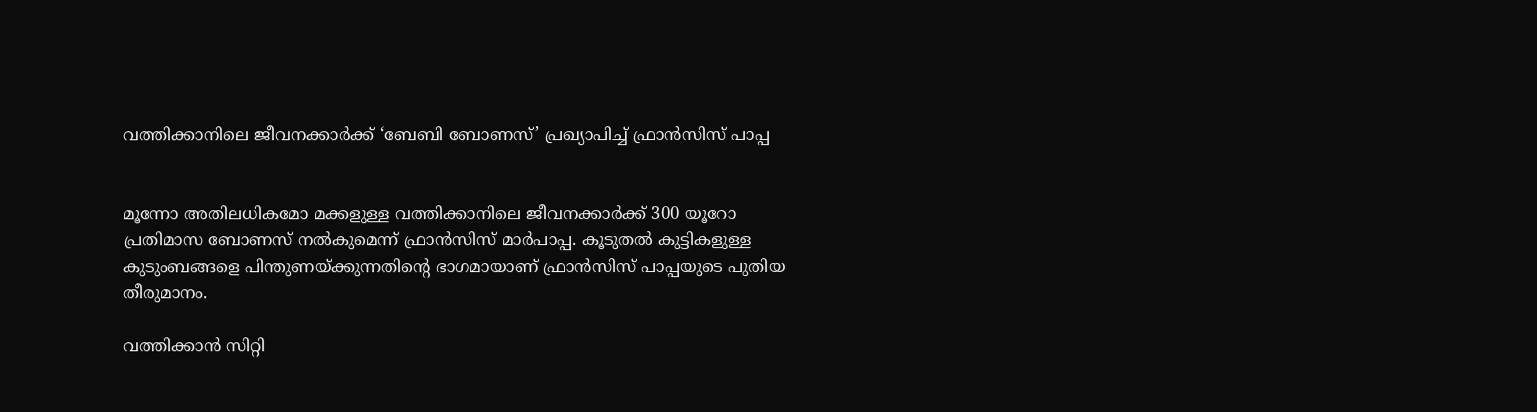വത്തിക്കാനിലെ ജീവനക്കാര്‍ക്ക് ‘ബേബി ബോണസ്’ പ്രഖ്യാപിച്ച് ഫ്രാന്‍സിസ് പാപ്പ


മൂന്നോ അതിലധികമോ മക്കളുള്ള വത്തിക്കാനിലെ ജീവനക്കാര്‍ക്ക് 300 യൂറോ പ്രതിമാസ ബോണസ് നല്‍കുമെന്ന് ഫ്രാന്‍സിസ് മാര്‍പാപ്പ. കൂടുതല്‍ കുട്ടികളുള്ള കുടുംബങ്ങളെ പിന്തുണയ്ക്കുന്നതിന്റെ ഭാഗമായാണ് ഫ്രാന്‍സിസ് പാപ്പയുടെ പുതിയ തീരുമാനം.

വത്തിക്കാന്‍ സിറ്റി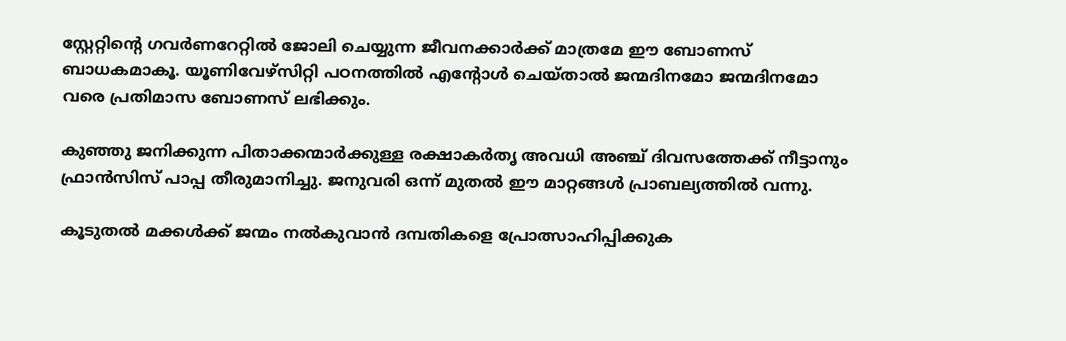സ്റ്റേറ്റിന്റെ ഗവര്‍ണറേറ്റില്‍ ജോലി ചെയ്യുന്ന ജീവനക്കാര്‍ക്ക് മാത്രമേ ഈ ബോണസ് ബാധകമാകൂ. യൂണിവേഴ്സിറ്റി പഠനത്തില്‍ എന്റോള്‍ ചെയ്താല്‍ ജന്മദിനമോ ജന്മദിനമോ വരെ പ്രതിമാസ ബോണസ് ലഭിക്കും.

കുഞ്ഞു ജനിക്കുന്ന പിതാക്കന്മാര്‍ക്കുള്ള രക്ഷാകര്‍തൃ അവധി അഞ്ച് ദിവസത്തേക്ക് നീട്ടാനും ഫ്രാന്‍സിസ് പാപ്പ തീരുമാനിച്ചു. ജനുവരി ഒന്ന് മുതല്‍ ഈ മാറ്റങ്ങള്‍ പ്രാബല്യത്തില്‍ വന്നു.

കൂടുതല്‍ മക്കള്‍ക്ക് ജന്മം നല്‍കുവാന്‍ ദമ്പതികളെ പ്രോത്സാഹിപ്പിക്കുക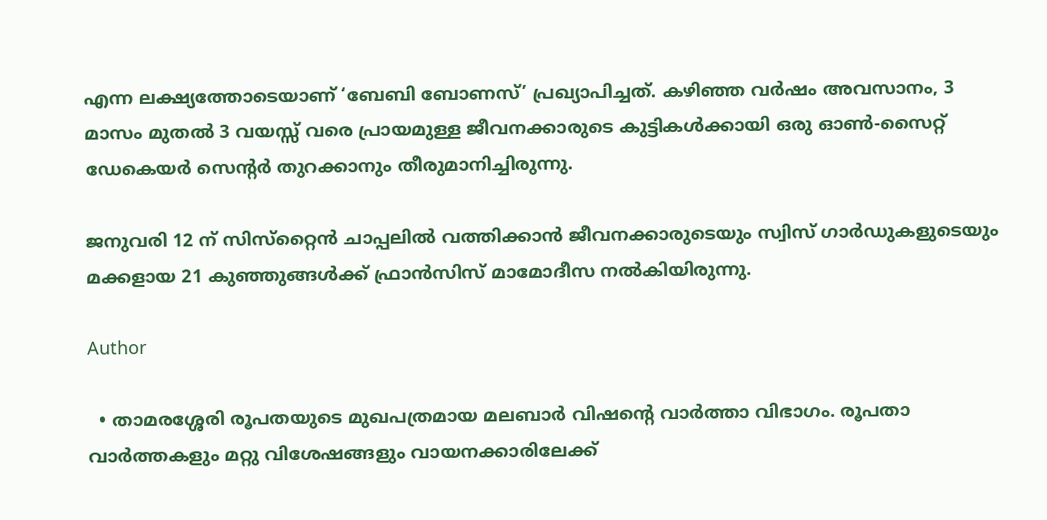എന്ന ലക്ഷ്യത്തോടെയാണ് ‘ബേബി ബോണസ്’ പ്രഖ്യാപിച്ചത്. കഴിഞ്ഞ വര്‍ഷം അവസാനം, 3 മാസം മുതല്‍ 3 വയസ്സ് വരെ പ്രായമുള്ള ജീവനക്കാരുടെ കുട്ടികള്‍ക്കായി ഒരു ഓണ്‍-സൈറ്റ് ഡേകെയര്‍ സെന്റര്‍ തുറക്കാനും തീരുമാനിച്ചിരുന്നു.

ജനുവരി 12 ന് സിസ്‌റ്റൈന്‍ ചാപ്പലില്‍ വത്തിക്കാന്‍ ജീവനക്കാരുടെയും സ്വിസ് ഗാര്‍ഡുകളുടെയും മക്കളായ 21 കുഞ്ഞുങ്ങള്‍ക്ക് ഫ്രാന്‍സിസ് മാമോദീസ നല്‍കിയിരുന്നു.

Author

  • താമരശ്ശേരി രൂപതയുടെ മുഖപത്രമായ മലബാര്‍ വിഷന്റെ വാര്‍ത്താ വിഭാഗം. രൂപതാ വാര്‍ത്തകളും മറ്റു വിശേഷങ്ങളും വായനക്കാരിലേക്ക്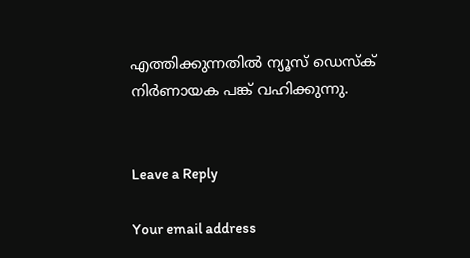എത്തിക്കുന്നതില്‍ ന്യൂസ് ഡെസ്‌ക് നിര്‍ണായക പങ്ക് വഹിക്കുന്നു.


Leave a Reply

Your email address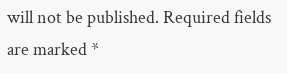will not be published. Required fields are marked *